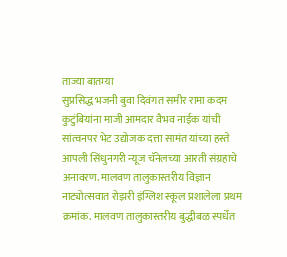ताज्या बातम्या
सुप्रसिद्ध भजनी बुवा दिवंगत समीर रामा कदम कुटुंबियांना माजी आमदार वैभव नाईक यांची सांत्वनपर भेट उद्योजक दत्ता सामंत यांच्या हस्ते आपली सिंधुनगरी न्यूज चॅनेलच्या आरती संग्रहाचे अनावरण. मालवण तालुकास्तरीय विज्ञान नाट्योत्सवात रोझरी इंग्लिश स्कूल प्रशालेला प्रथम क्रमांक. मालवण तालुकास्तरीय बुद्धीबळ स्पर्धेत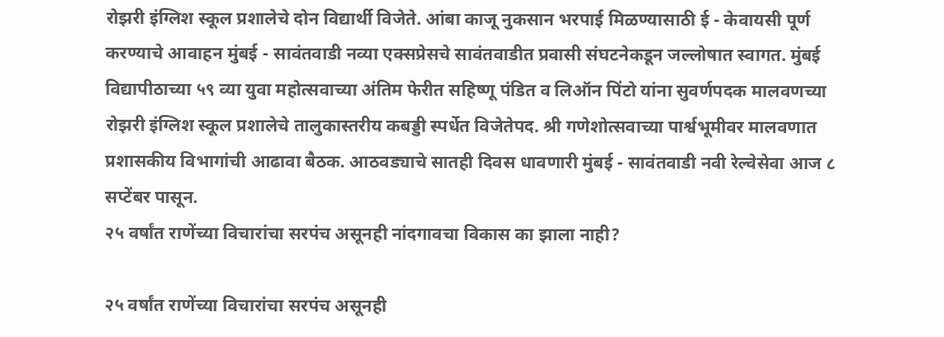रोझरी इंग्लिश स्कूल प्रशालेचे दोन विद्यार्थी विजेते. आंबा काजू नुकसान भरपाई मिळण्यासाठी ई - केवायसी पूर्ण करण्याचे आवाहन मुंबई - सावंतवाडी नव्या एक्सप्रेसचे सावंतवाडीत प्रवासी संघटनेकडून जल्लोषात स्वागत. मुंबई विद्यापीठाच्या ५९ व्या युवा महोत्सवाच्या अंतिम फेरीत सहिष्णू पंडित व लिऑन पिंटो यांना सुवर्णपदक मालवणच्या रोझरी इंग्लिश स्कूल प्रशालेचे तालुकास्तरीय कबड्डी स्पर्धेत विजेतेपद. श्री गणेशोत्सवाच्या पार्श्वभूमीवर मालवणात प्रशासकीय विभागांची आढावा बैठक. आठवड्याचे सातही दिवस धावणारी मुंबई - सावंतवाडी नवी रेल्वेसेवा आज ८ सप्टेंबर पासून.
२५ वर्षांत राणेंच्या विचारांचा सरपंच असूनही नांदगावचा विकास का झाला नाही?

२५ वर्षांत राणेंच्या विचारांचा सरपंच असूनही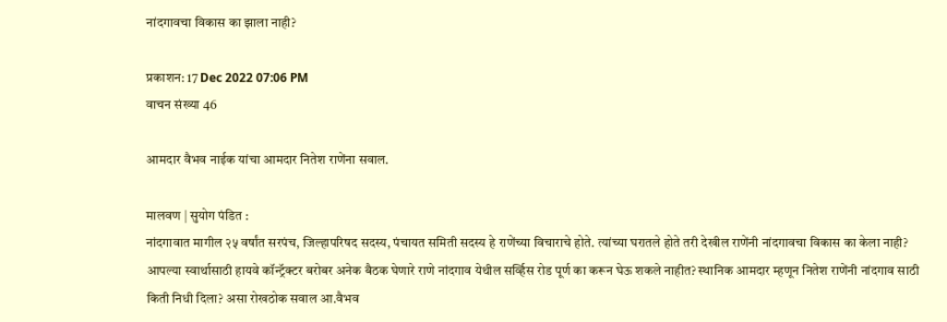नांदगावचा विकास का झाला नाही?

प्रकाशन: 17 Dec 2022 07:06 PM
वाचन संख्या 46

आमदार वैभव नाईक यांचा आमदार नितेश राणेंना सवाल.

मालवण | सुयोग पंडित :
नांदगावात मागील २५ वर्षांत सरपंच, जिल्हापरिषद सदस्य, पंचायत समिती सदस्य हे राणेंच्या विचाराचे होते. त्यांच्या घरातले होते तरी देखील राणेंनी नांदगावचा विकास का केला नाही? आपल्या स्वार्थासाठी हायवे कॉन्ट्रॅक्टर बरोबर अनेक बैठक घेणारे राणे नांदगाव येथील सर्व्हिस रोड पूर्ण का करून घेऊ शकले नाहीत? स्थानिक आमदार म्हणून नितेश राणेंनी नांदगाव साठी किती निधी दिला? असा रोखठोक सवाल आ.वैभव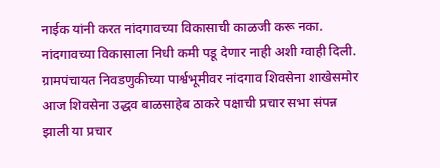नाईक यांनी करत नांदगावच्या विकासाची काळजी करू नका. नांदगावच्या विकासाला निधी कमी पडू देणार नाही अशी ग्वाही दिली.
ग्रामपंचायत निवडणुकीच्या पार्श्वभूमीवर नांदगाव शिवसेना शाखेसमोर आज शिवसेना उद्धव बाळसाहेब ठाकरे पक्षाची प्रचार सभा संपन्न झाली या प्रचार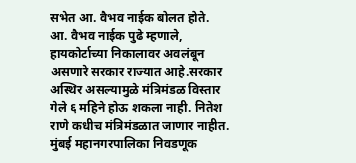सभेत आ. वैभव नाईक बोलत होते.
आ. वैभव नाईक पुढे म्हणाले, हायकोर्टाच्या निकालावर अवलंबून असणारे सरकार राज्यात आहे.सरकार अस्थिर असल्यामुळे मंत्रिमंडळ विस्तार गेले ६ महिने होऊ शकला नाही. नितेश राणे कधीच मंत्रिमंडळात जाणार नाहीत. मुंबई महानगरपालिका निवडणूक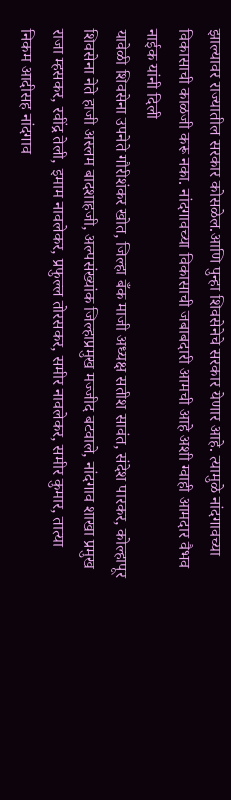झाल्यावर राज्यातील सरकार कोसळेल.आणि पुन्हा शिवसेनेचे सरकार येणार आहे. त्यामुळे नांदगावच्या विकासाची काळजी करू नका. नांदगावच्या विकासाची जबाबदारी आमची आहे अशी ग्वाही आमदार वैभव नाईक यांनी दिली
यावेळी शिवसेना उपनेते गौरीशंकर खोत, जिल्हा बँक माजी अध्यक्ष सतीश सावंत, संदेश पारकर, कोल्हापूर शिवसेना नेते हाजी अस्लम बादशाहजी, अल्पसंख्यांक जिल्हाप्रमुख मज्जीद बटवाले, नांदगाव शाखा प्रमुख राजा म्हसकर, रवींद्र तेली, इमाम नावलेकर, प्रफुल्ल तोरसकर, समीर नावलेकर, समीर कुमार, तात्या निकम आदीसह नांदगाव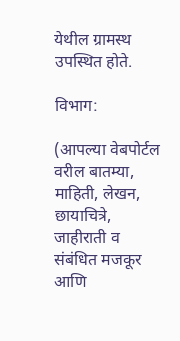येथील ग्रामस्थ उपस्थित होते.

विभाग:

(आपल्या वेबपोर्टल वरील बातम्या, माहिती, लेखन, छायाचित्रे, जाहीराती व संबंधित मजकूर आणि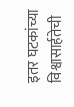इतर घटकांच्या विश्वासार्हतेची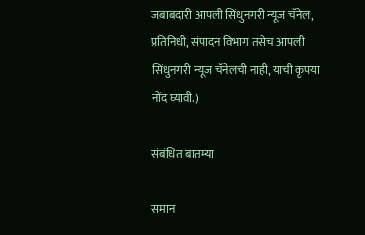जबाबदारी आपली सिंधुनगरी न्यूज चॅनेल, प्रतिनिधी, संपादन विभाग तसेच आपली सिंधुनगरी न्यूज चॅनेलची नाही, याची कृपया नोंद घ्यावी.)

संबंधित बातम्या

समान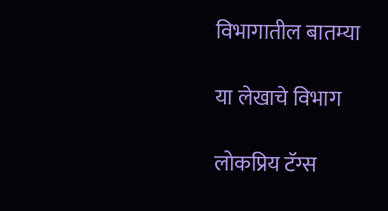विभागातील बातम्या

या लेखाचे विभाग

लोकप्रिय टॅग्स